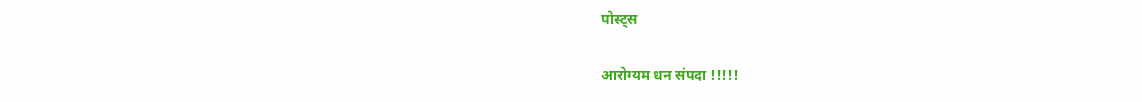पोस्ट्स

आरोग्यम धन संपदा !!!!!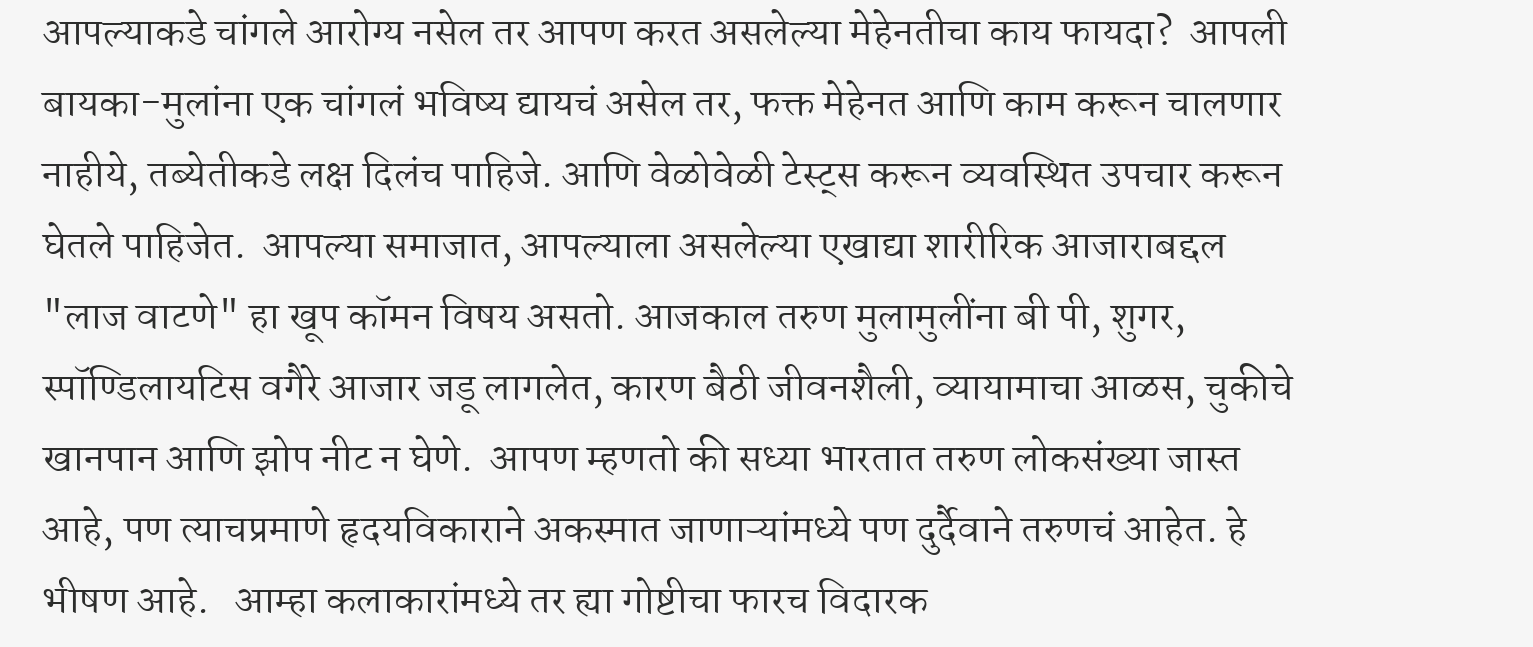आपल्याकडे चांगले आरोग्य नसेल तर आपण करत असलेल्या मेहेनतीचा काय फायदा?  आपली बायका-मुलांना एक चांगलं भविष्य द्यायचं असेल तर, फक्त मेहेनत आणि काम करून चालणार नाहीये, तब्येतीकडे लक्ष दिलंच पाहिजे. आणि वेळोवेळी टेस्ट्स करून व्यवस्थित उपचार करून घेतले पाहिजेत.  आपल्या समाजात, आपल्याला असलेल्या एखाद्या शारीरिक आजाराबद्दल "लाज वाटणे" हा खूप कॉमन विषय असतो. आजकाल तरुण मुलामुलींना बी पी, शुगर, स्पॉण्डिलायटिस वगैरे आजार जडू लागलेत, कारण बैठी जीवनशैली, व्यायामाचा आळस, चुकीचे खानपान आणि झोप नीट न घेणे.  आपण म्हणतो की सध्या भारतात तरुण लोकसंख्या जास्त आहे, पण त्याचप्रमाणे हृदयविकाराने अकस्मात जाणाऱ्यांमध्ये पण दुर्दैवाने तरुणचं आहेत. हे भीषण आहे.   आम्हा कलाकारांमध्ये तर ह्या गोष्टीचा फारच विदारक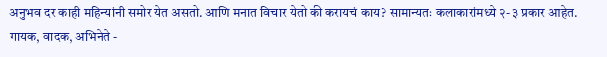अनुभव दर काही महिन्यांनी समोर येत असतो. आणि मनात विचार येतो की करायचं काय? सामान्यतः कलाकारांमध्ये २-३ प्रकार आहेत. गायक, वादक, अभिनेते -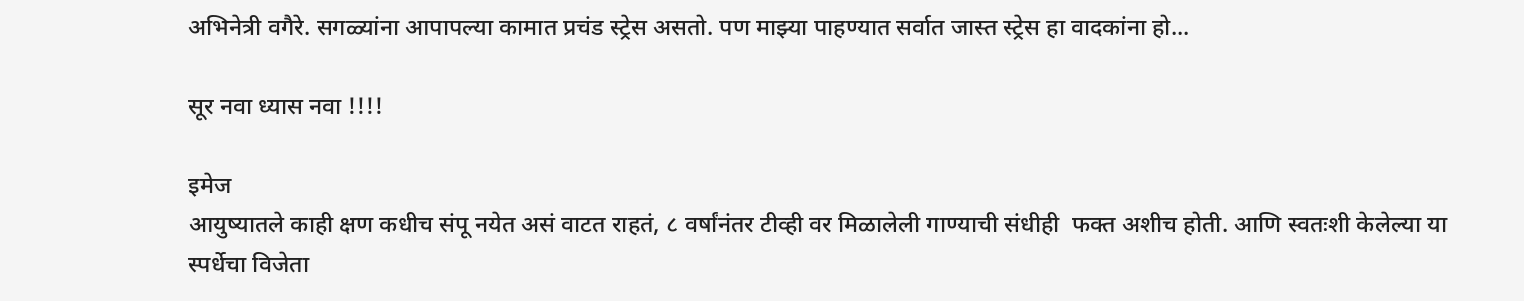अभिनेत्री वगैरे. सगळ्यांना आपापल्या कामात प्रचंड स्ट्रेस असतो. पण माझ्या पाहण्यात सर्वात जास्त स्ट्रेस हा वादकांना हो...

सूर नवा ध्यास नवा !!!!

इमेज
आयुष्यातले काही क्षण कधीच संपू नयेत असं वाटत राहतं, ८ वर्षांनंतर टीव्ही वर मिळालेली गाण्याची संधीही  फक्त अशीच होती. आणि स्वतःशी केलेल्या या स्पर्धेचा विजेता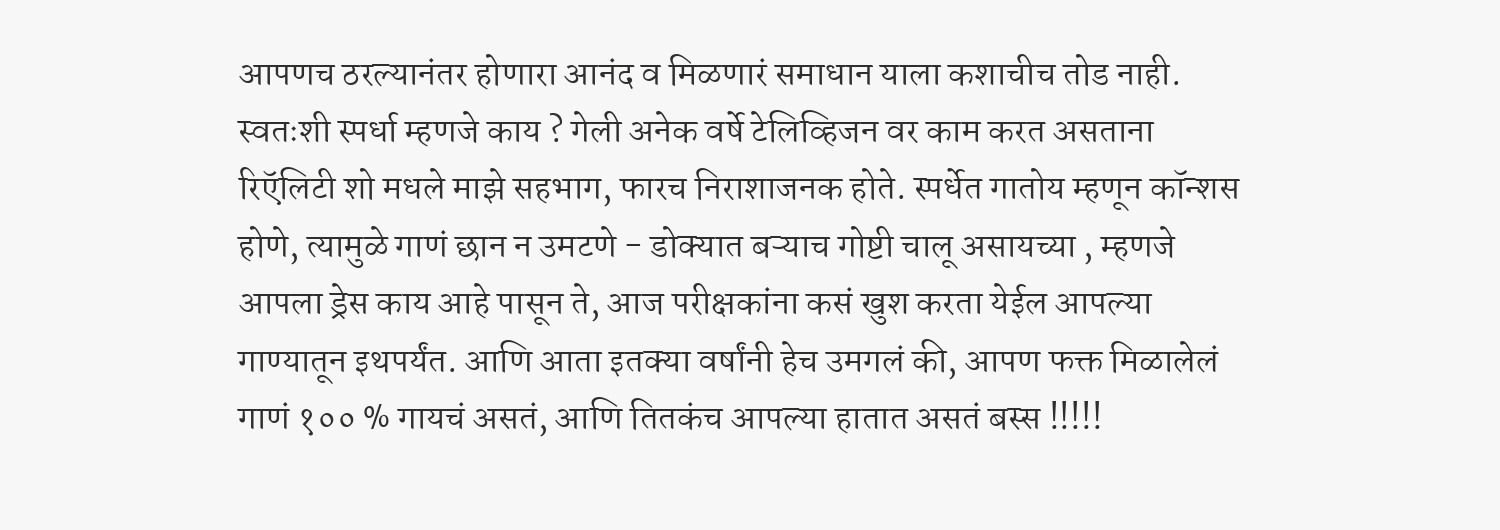आपणच ठरल्यानंतर होणारा आनंद व मिळणारं समाधान याला कशाचीच तोड नाही. स्वतःशी स्पर्धा म्हणजे काय ? गेली अनेक वर्षे टेलिव्हिजन वर काम करत असताना रिऍलिटी शो मधले माझे सहभाग, फारच निराशाजनक होते. स्पर्धेत गातोय म्हणून कॉन्शस होणे, त्यामुळे गाणं छान न उमटणे - डोक्यात बऱ्याच गोष्टी चालू असायच्या , म्हणजे आपला ड्रेस काय आहे पासून ते, आज परीक्षकांना कसं खुश करता येईल आपल्या गाण्यातून इथपर्यंत. आणि आता इतक्या वर्षांनी हेच उमगलं की, आपण फक्त मिळालेलं गाणं १०० % गायचं असतं, आणि तितकंच आपल्या हातात असतं बस्स !!!!!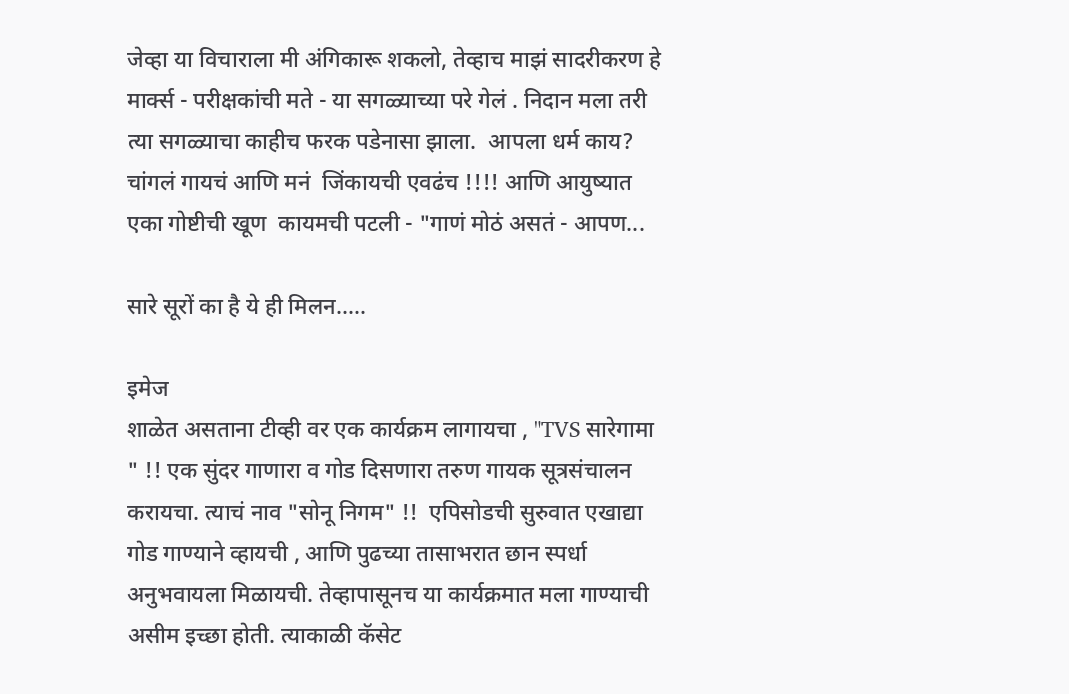जेव्हा या विचाराला मी अंगिकारू शकलो, तेव्हाच माझं सादरीकरण हे मार्क्स - परीक्षकांची मते - या सगळ्याच्या परे गेलं . निदान मला तरी त्या सगळ्याचा काहीच फरक पडेनासा झाला.  आपला धर्म काय? चांगलं गायचं आणि मनं  जिंकायची एवढंच !!!! आणि आयुष्यात एका गोष्टीची खूण  कायमची पटली - "गाणं मोठं असतं - आपण...

सारे सूरों का है ये ही मिलन.....

इमेज
शाळेत असताना टीव्ही वर एक कार्यक्रम लागायचा , "TVS सारेगामा " !! एक सुंदर गाणारा व गोड दिसणारा तरुण गायक सूत्रसंचालन करायचा. त्याचं नाव "सोनू निगम" !!  एपिसोडची सुरुवात एखाद्या गोड गाण्याने व्हायची , आणि पुढच्या तासाभरात छान स्पर्धा अनुभवायला मिळायची. तेव्हापासूनच या कार्यक्रमात मला गाण्याची असीम इच्छा होती. त्याकाळी कॅसेट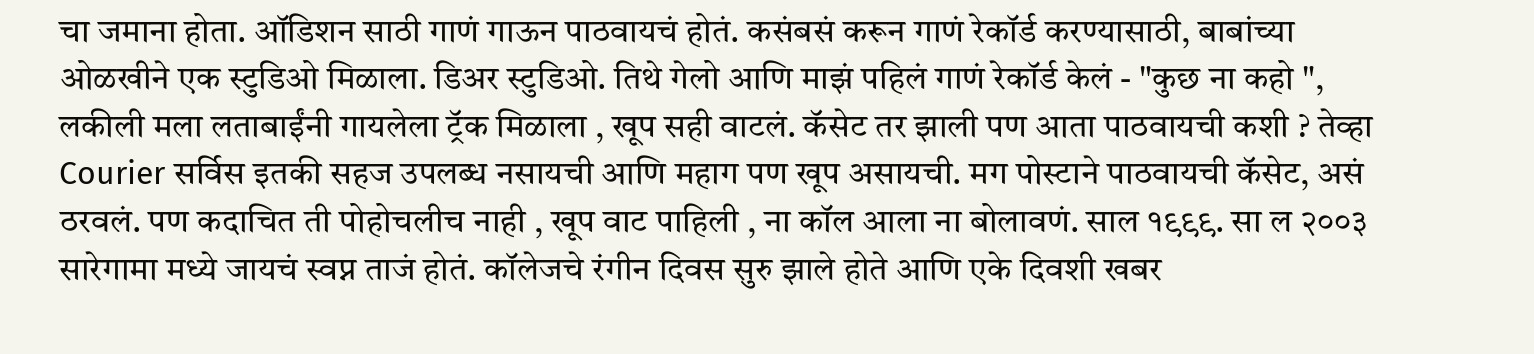चा जमाना होता. ऑडिशन साठी गाणं गाऊन पाठवायचं होतं. कसंबसं करून गाणं रेकॉर्ड करण्यासाठी, बाबांच्या ओळखीने एक स्टुडिओ मिळाला. डिअर स्टुडिओ. तिथे गेलो आणि माझं पहिलं गाणं रेकॉर्ड केलं - "कुछ ना कहो ",  लकीली मला लताबाईंनी गायलेला ट्रॅक मिळाला , खूप सही वाटलं. कॅसेट तर झाली पण आता पाठवायची कशी ? तेव्हा Courier सर्विस इतकी सहज उपलब्ध नसायची आणि महाग पण खूप असायची. मग पोस्टाने पाठवायची कॅसेट, असं ठरवलं. पण कदाचित ती पोहोचलीच नाही , खूप वाट पाहिली , ना कॉल आला ना बोलावणं. साल १९९९. सा ल २००३ सारेगामा मध्ये जायचं स्वप्न ताजं होतं. कॉलेजचे रंगीन दिवस सुरु झाले होते आणि एके दिवशी खबर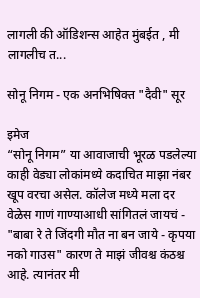लागली की ऑडिशन्स आहेत मुंबईत , मी लागलीच त...

सोनू निगम - एक अनभिषिक्त "दैवी" सूर

इमेज
“सोनू निगम” या आवाजाची भूरळ पडलेल्या काही वेड्या लोकांमध्ये कदाचित माझा नंबर खूप वरचा असेल. कॉलेज मध्ये मला दर वेळेस गाणं गाण्याआधी सांगितलं जायचं - "बाबा रे ते जिंदगी मौत ना बन जाये - कृपया नको गाउस" कारण ते माझं जीवश्च कंठश्च आहे. त्यानंतर मी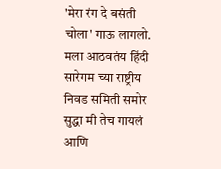'मेरा रंग दे बसंती चोला' गाऊ लागलो. मला आठवतंय हिंदी सारेगम च्या राष्ट्रीय निवड समिती समोर सुद्धा मी तेच गायलं आणि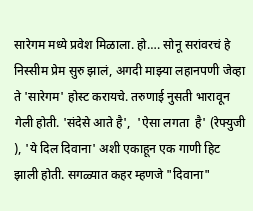सारेगम मध्ये प्रवेश मिळाला. हो…. सोनू सरांवरचं हे निस्सीम प्रेम सुरु झालं, अगदी माझ्या लहानपणी जेव्हा ते 'सारेगम' होस्ट करायचे. तरुणाई नुसती भारावून गेली होती. 'संदेसे आते है',  'ऐसा लगता  है' (रेफ्युजी ), 'ये दिल दिवाना' अशी एकाहून एक गाणी हिट झाली होती. सगळ्यात कहर म्हणजे "दिवाना"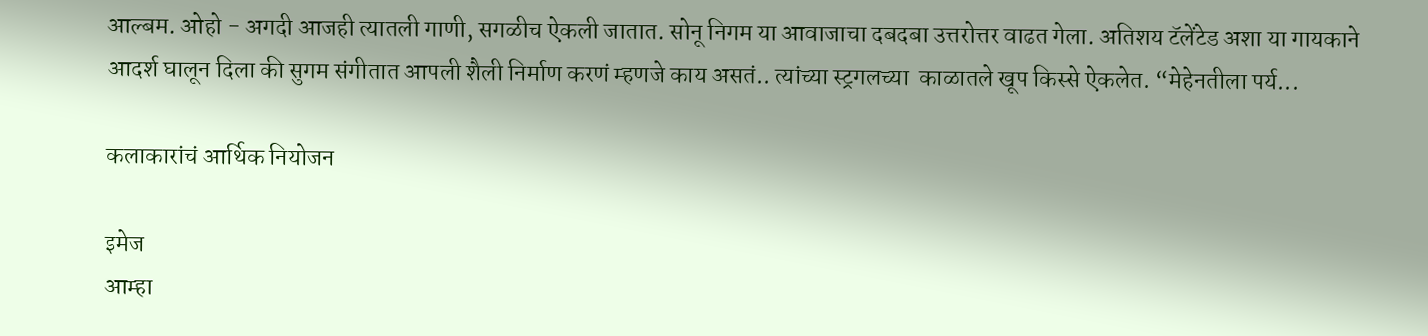आल्बम. ओहो - अगदी आजही त्यातली गाणी, सगळीच ऐकली जातात. सोनू निगम या आवाजाचा दबदबा उत्तरोत्तर वाढत गेला. अतिशय टॅलेंटेड अशा या गायकाने आदर्श घालून दिला की सुगम संगीतात आपली शैली निर्माण करणं म्हणजे काय असतं.. त्यांच्या स्ट्रगलच्या  काळातले खूप किस्से ऐकलेत. “मेहेनतीला पर्य...

कलाकारांचं आर्थिक नियोजन

इमेज
आम्हा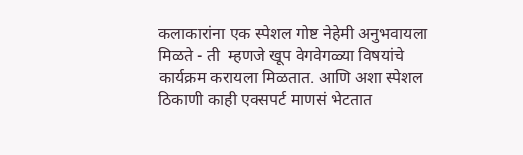कलाकारांना एक स्पेशल गोष्ट नेहेमी अनुभवायला मिळते - ती  म्हणजे खूप वेगवेगळ्या विषयांचे कार्यक्रम करायला मिळतात. आणि अशा स्पेशल ठिकाणी काही एक्सपर्ट माणसं भेटतात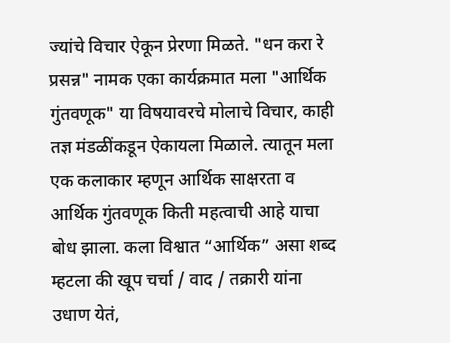ज्यांचे विचार ऐकून प्रेरणा मिळते. "धन करा रे प्रसन्न" नामक एका कार्यक्रमात मला "आर्थिक गुंतवणूक" या विषयावरचे मोलाचे विचार, काही तज्ञ मंडळींकडून ऐकायला मिळाले. त्यातून मला एक कलाकार म्हणून आर्थिक साक्षरता व आर्थिक गुंतवणूक किती महत्वाची आहे याचा बोध झाला. कला विश्वात “आर्थिक” असा शब्द म्हटला की खूप चर्चा / वाद / तक्रारी यांना उधाण येतं,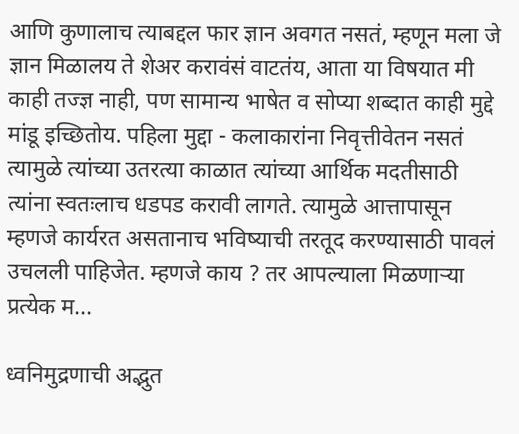आणि कुणालाच त्याबद्दल फार ज्ञान अवगत नसतं, म्हणून मला जे ज्ञान मिळालय ते शेअर करावंसं वाटतंय, आता या विषयात मी काही तज्ज्ञ नाही, पण सामान्य भाषेत व सोप्या शब्दात काही मुद्दे मांडू इच्छितोय. पहिला मुद्दा - कलाकारांना निवृत्तीवेतन नसतं त्यामुळे त्यांच्या उतरत्या काळात त्यांच्या आर्थिक मदतीसाठी त्यांना स्वतःलाच धडपड करावी लागते. त्यामुळे आत्तापासून म्हणजे कार्यरत असतानाच भविष्याची तरतूद करण्यासाठी पावलं उचलली पाहिजेत. म्हणजे काय ? तर आपल्याला मिळणाऱ्या प्रत्येक म...

ध्वनिमुद्रणाची अद्भुत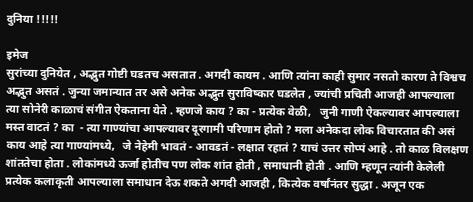दुनिया !!!!!

इमेज
सुरांच्या दुनियेत , अद्भुत गोष्टी घडतच असतात . अगदी कायम . आणि त्यांना काही सुमार नसतो कारण ते विश्वच अद्भुत असतं . जुन्या जमान्यात तर असे अनेक अद्भुत सुराविष्कार घडलेत , ज्यांची प्रचिती आजही आपल्याला त्या सोनेरी काळाचं संगीत ऐकताना येते . म्हणजे काय ? का - प्रत्येक वेळी,   जुनी गाणी ऐकल्यावर आपल्याला मस्त वाटतं ? का  - त्या गाण्यांचा आपल्यावर दूरगामी परिणाम होतो ? मला अनेकदा लोक विचारतात की असं काय आहे त्या गाण्यांमध्ये,   जे नेहेमी भावतं - आवडतं - लक्षात रहातं ? याचं उत्तर सोप्पं आहे . तो काळ विलक्षण शांततेचा होता . लोकांमध्ये ऊर्जा होतीच पण लोक शांत होती , समाधानी होती . आणि म्हणून त्यांनी केलेली प्रत्येक कलाकृती आपल्याला समाधान देऊ शकते अगदी आजही , कित्येक वर्षांनंतर सुद्धा . अजून एक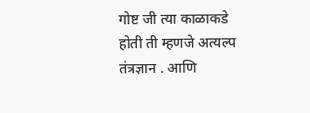गोष्ट जी त्या काळाकडे होती ती म्हणजे अत्यल्प तंत्रज्ञान . आणि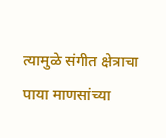त्यामुळे संगीत क्षेत्राचा पाया माणसांच्या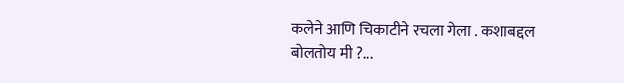कलेने आणि चिकाटीने रचला गेला . कशाबद्दल बोलतोय मी ?...